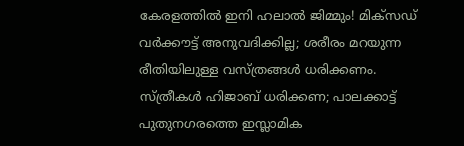കേരളത്തില്‍ ഇനി ഹലാല്‍ ജിമ്മും! മിക്‌സഡ് വര്‍ക്കൗട്ട് അനുവദിക്കില്ല; ശരീരം മറയുന്ന രീതിയിലുള്ള വസ്ത്രങ്ങള്‍ ധരിക്കണം. സ്ത്രീകള്‍ ഹിജാബ് ധരിക്കണ; പാലക്കാട്ട് പുതുനഗരത്തെ ഇസ്ലാമിക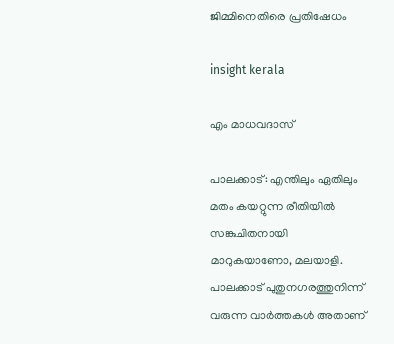ജിമ്മിനെതിരെ പ്രതിഷേധം

insight kerala

എം മാധവദാസ്

പാലക്കാട്: എന്തിലും ഏതിലും മതം കയറ്റുന്ന രീതിയില്‍ സങ്കുചിതനായി മാറുകയാണോ, മലയാളി. പാലക്കാട് പുതുനഗരത്തുനിന്ന് വരുന്ന വാര്‍ത്തകള്‍ അതാണ്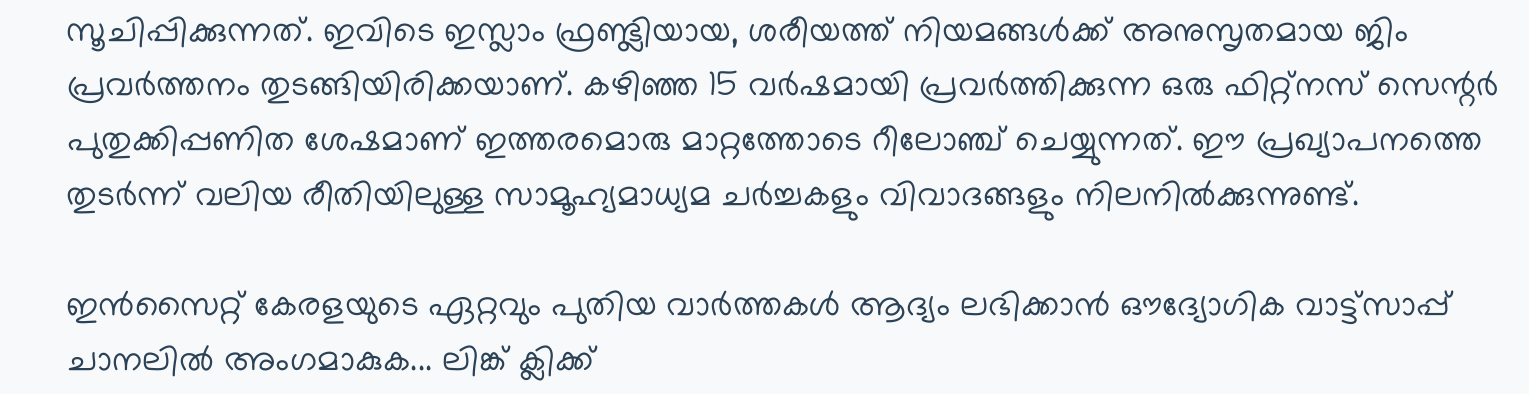സൂചിപ്പിക്കുന്നത്. ഇവിടെ ഇസ്ലാം ഫ്രണ്ട്ലിയായ, ശരീയത്ത് നിയമങ്ങള്‍ക്ക് അനുസൃതമായ ജിം പ്രവര്‍ത്തനം തുടങ്ങിയിരിക്കയാണ്. കഴിഞ്ഞ 15 വര്‍ഷമായി പ്രവര്‍ത്തിക്കുന്ന ഒരു ഫിറ്റ്‌നസ് സെന്റര്‍ പുതുക്കിപ്പണിത ശേഷമാണ് ഇത്തരമൊരു മാറ്റത്തോടെ റീലോഞ്ച് ചെയ്യുന്നത്. ഈ പ്രഖ്യാപനത്തെ തുടര്‍ന്ന് വലിയ രീതിയിലുള്ള സാമൂഹ്യമാധ്യമ ചര്‍ച്ചകളും വിവാദങ്ങളും നിലനില്‍ക്കുന്നുണ്ട്.

ഇൻസൈറ്റ് കേരളയുടെ ഏറ്റവും പുതിയ വാർത്തകൾ ആദ്യം ലഭിക്കാൻ ഔദ്യോഗിക വാട്ട്‌സാപ്പ് ചാനലിൽ അംഗമാകുക... ലിങ്ക് ക്ലിക്ക്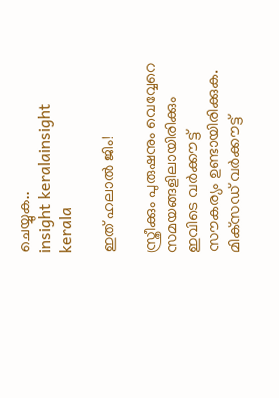ചെയ്യുക..
insight keralainsight kerala

ഇത് ഹലാല്‍ ജിം!

സ്ത്രീക്കും പുരുഷനും വെവ്വേറെ സമയങ്ങളിലായിരിക്കും ഇവിടെ വര്‍ക്കൗട്ട് സൗകര്യം ഉണ്ടായിരിക്കുക. മിക്‌സഡ് വര്‍ക്കൗട്ട്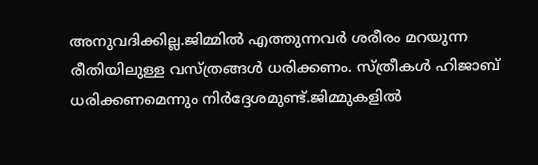അനുവദിക്കില്ല.ജിമ്മില്‍ എത്തുന്നവര്‍ ശരീരം മറയുന്ന രീതിയിലുള്ള വസ്ത്രങ്ങള്‍ ധരിക്കണം. സ്ത്രീകള്‍ ഹിജാബ് ധരിക്കണമെന്നും നിര്‍ദ്ദേശമുണ്ട്.ജിമ്മുകളില്‍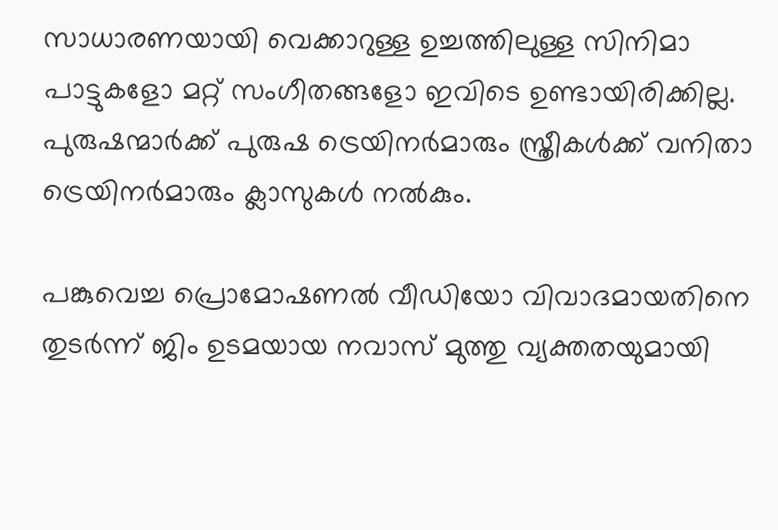സാധാരണയായി വെക്കാറുള്ള ഉച്ചത്തിലുള്ള സിനിമാ പാട്ടുകളോ മറ്റ് സംഗീതങ്ങളോ ഇവിടെ ഉണ്ടായിരിക്കില്ല. പുരുഷന്മാര്‍ക്ക് പുരുഷ ട്രെയിനര്‍മാരും സ്ത്രീകള്‍ക്ക് വനിതാ ട്രെയിനര്‍മാരും ക്ലാസുകള്‍ നല്‍കും.

പങ്കുവെച്ച പ്രൊമോഷണല്‍ വീഡിയോ വിവാദമായതിനെ തുടര്‍ന്ന് ജിം ഉടമയായ നവാസ് മുത്തു വ്യക്തതയുമായി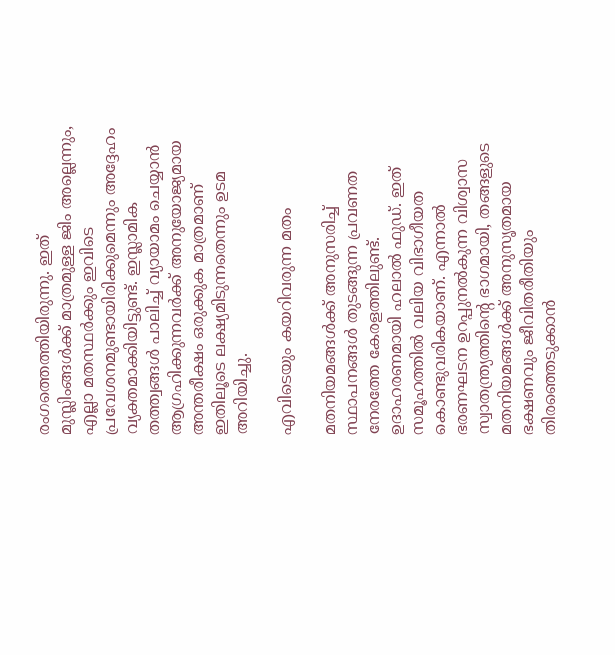രംഗത്തെത്തിയിരുന്നു. ഇത് മുസ്ലിംങ്ങള്‍ക്ക് മാത്രമുള്ള ജിം അല്ലെന്നും, എല്ലാ മതസ്ഥര്‍ക്കും ഇവിടെ പ്രവേശനമുണ്ടായിരിക്കുമെന്നും അദ്ദേഹം വ്യക്തമാക്കിയിട്ടുണ്ട്. ഇസ്ലാമിക തത്ത്വങ്ങള്‍ പാലിച്ച് വ്യായാമം ചെയ്യാന്‍ ആഗ്രഹിക്കുന്നവര്‍ക്ക് അനുയോജ്യമായ അന്തരീക്ഷം ഒരുക്കുക മാത്രമാണ് ഇതിലൂടെ ലക്ഷ്യമിടുന്നതെന്നും ഉടമ അറിയിച്ചു.

എവിടെയും കയറിവരുന്ന മതം

മതനിയമങ്ങള്‍ക്ക് അനുസരിച്ച് സ്ഥാപനങ്ങള്‍ തുടങ്ങുന്ന പ്രവണത നേരത്തേ കേരളത്തിലുണ്ട്. ഉദാഹരണമായി ഹലാല്‍ ഫുഡ്. ഇത് സമൂഹത്തില്‍ വലിയ വിഭാഗീയത കൊണ്ടുവരികയാണ്. എന്നാല്‍ ഭരണഘടന ഉറപ്പുനല്‍കുന്ന വിശ്വാസ സ്വാതന്ത്ര്യത്തിന്റെ ഭാഗമായി, തങ്ങളുടെ മതനിയമങ്ങള്‍ക്ക് അനുസൃതമായ ഭക്ഷണവും ജീവിതരീതിയും തിരഞ്ഞെടുക്കാന്‍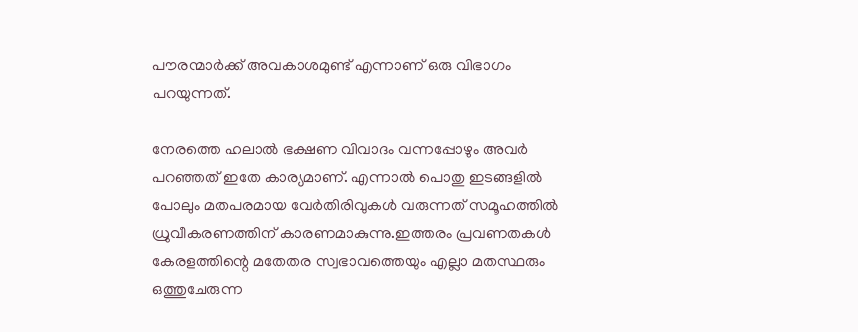പൗരന്മാര്‍ക്ക് അവകാശമുണ്ട് എന്നാണ് ഒരു വിഭാഗം പറയുന്നത്.

നേരത്തെ ഹലാല്‍ ഭക്ഷണ വിവാദം വന്നപ്പോഴും അവര്‍ പറഞ്ഞത് ഇതേ കാര്യമാണ്. എന്നാല്‍ പൊതു ഇടങ്ങളില്‍ പോലും മതപരമായ വേര്‍തിരിവുകള്‍ വരുന്നത് സമൂഹത്തില്‍ ധ്രുവീകരണത്തിന് കാരണമാകുന്നു.ഇത്തരം പ്രവണതകള്‍ കേരളത്തിന്റെ മതേതര സ്വഭാവത്തെയും എല്ലാ മതസ്ഥരും ഒത്തുചേരുന്ന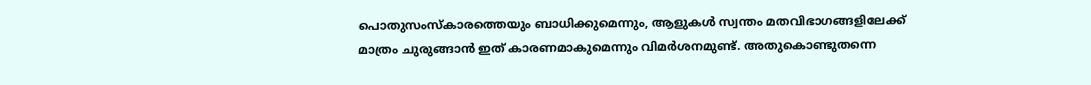പൊതുസംസ്‌കാരത്തെയും ബാധിക്കുമെന്നും, ആളുകള്‍ സ്വന്തം മതവിഭാഗങ്ങളിലേക്ക് മാത്രം ചുരുങ്ങാന്‍ ഇത് കാരണമാകുമെന്നും വിമര്‍ശനമുണ്ട്. അതുകൊണ്ടുതന്നെ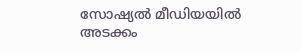സോഷ്യല്‍ മീഡിയയില്‍ അടക്കം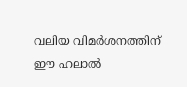വലിയ വിമര്‍ശനത്തിന് ഈ ഹലാല്‍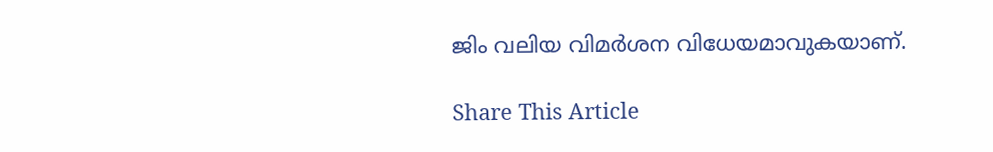ജിം വലിയ വിമര്‍ശന വിധേയമാവുകയാണ്.

Share This Article